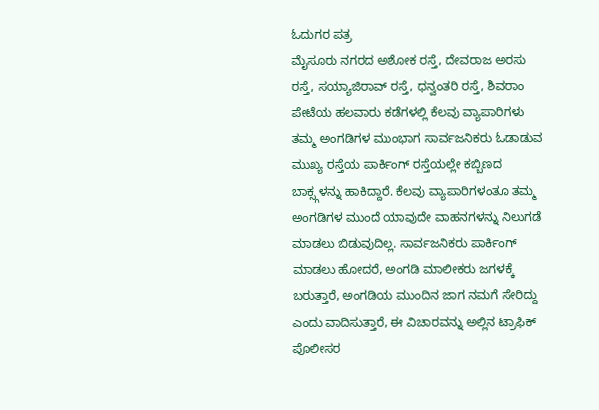ಓದುಗರ ಪತ್ರ
ಮೈಸೂರು ನಗರದ ಅಶೋಕ ರಸ್ತೆ, ದೇವರಾಜ ಅರಸು ರಸ್ತೆ, ಸಯ್ಯಾಜಿರಾವ್ ರಸ್ತೆ, ಧನ್ವಂತರಿ ರಸ್ತೆ, ಶಿವರಾಂ ಪೇಟೆಯ ಹಲವಾರು ಕಡೆಗಳಲ್ಲಿ ಕೆಲವು ವ್ಯಾಪಾರಿಗಳು ತಮ್ಮ ಅಂಗಡಿಗಳ ಮುಂಭಾಗ ಸಾರ್ವಜನಿಕರು ಓಡಾಡುವ ಮುಖ್ಯ ರಸ್ತೆಯ ಪಾರ್ಕಿಂಗ್ ರಸ್ತೆಯಲ್ಲೇ ಕಬ್ಬಿಣದ ಬಾಕ್ಸ್ಗಳನ್ನು ಹಾಕಿದ್ದಾರೆ. ಕೆಲವು ವ್ಯಾಪಾರಿಗಳಂತೂ ತಮ್ಮ ಅಂಗಡಿಗಳ ಮುಂದೆ ಯಾವುದೇ ವಾಹನಗಳನ್ನು ನಿಲುಗಡೆ ಮಾಡಲು ಬಿಡುವುದಿಲ್ಲ. ಸಾರ್ವಜನಿಕರು ಪಾರ್ಕಿಂಗ್ ಮಾಡಲು ಹೋದರೆ, ಅಂಗಡಿ ಮಾಲೀಕರು ಜಗಳಕ್ಕೆ ಬರುತ್ತಾರೆ, ಅಂಗಡಿಯ ಮುಂದಿನ ಜಾಗ ನಮಗೆ ಸೇರಿದ್ದು ಎಂದು ವಾದಿಸುತ್ತಾರೆ, ಈ ವಿಚಾರವನ್ನು ಅಲ್ಲಿನ ಟ್ರಾಫಿಕ್ ಪೊಲೀಸರ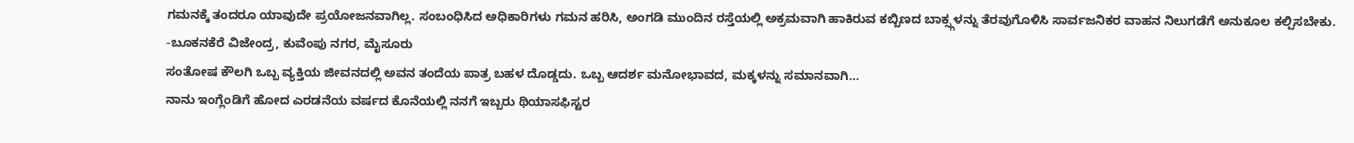ಗಮನಕ್ಕೆ ತಂದರೂ ಯಾವುದೇ ಪ್ರಯೋಜನವಾಗಿಲ್ಲ. ಸಂಬಂಧಿಸಿದ ಅಧಿಕಾರಿಗಳು ಗಮನ ಹರಿಸಿ, ಅಂಗಡಿ ಮುಂದಿನ ರಸ್ತೆಯಲ್ಲಿ ಅಕ್ರಮವಾಗಿ ಹಾಕಿರುವ ಕಬ್ಬಿಣದ ಬಾಕ್ಸ್ಗಳನ್ನು ತೆರವುಗೊಳಿಸಿ ಸಾರ್ವಜನಿಕರ ವಾಹನ ನಿಲುಗಡೆಗೆ ಅನುಕೂಲ ಕಲ್ಪಿಸಬೇಕು.
-ಬೂಕನಕೆರೆ ವಿಜೇಂದ್ರ, ಕುವೆಂಪು ನಗರ, ಮೈಸೂರು
ಸಂತೋಷ ಕೌಲಗಿ ಒಬ್ಬ ವ್ಯಕ್ತಿಯ ಜೀವನದಲ್ಲಿ ಅವನ ತಂದೆಯ ಪಾತ್ರ ಬಹಳ ದೊಡ್ಡದು. ಒಬ್ಬ ಆದರ್ಶ ಮನೋಭಾವದ, ಮಕ್ಕಳನ್ನು ಸಮಾನವಾಗಿ…
ನಾನು ಇಂಗ್ಲೆಂಡಿಗೆ ಹೋದ ಎರಡನೆಯ ವರ್ಷದ ಕೊನೆಯಲ್ಲಿ ನನಗೆ ಇಬ್ಬರು ಥಿಯಾಸಫಿಸ್ಟರ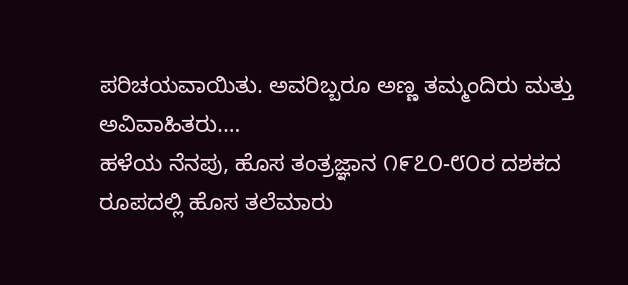ಪರಿಚಯವಾಯಿತು. ಅವರಿಬ್ಬರೂ ಅಣ್ಣ ತಮ್ಮಂದಿರು ಮತ್ತು ಅವಿವಾಹಿತರು.…
ಹಳೆಯ ನೆನಪು, ಹೊಸ ತಂತ್ರಜ್ಞಾನ ೧೯೭೦-೮೦ರ ದಶಕದ ರೂಪದಲ್ಲಿ ಹೊಸ ತಲೆಮಾರು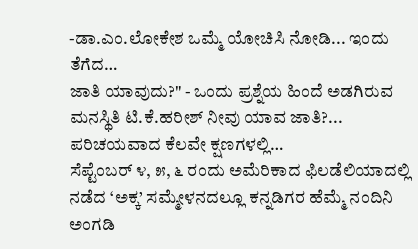-ಡಾ.ಎಂ.ಲೋಕೇಶ ಒಮ್ಮೆ ಯೋಚಿಸಿ ನೋಡಿ... ಇಂದು ತೆಗೆದ…
ಜಾತಿ ಯಾವುದು?" - ಒಂದು ಪ್ರಶ್ನೆಯ ಹಿಂದೆ ಅಡಗಿರುವ ಮನಸ್ಥಿತಿ ಟಿ.ಕೆ.ಹರೀಶ್ ನೀವು ಯಾವ ಜಾತಿ?... ಪರಿಚಯವಾದ ಕೆಲವೇ ಕ್ಷಣಗಳಲ್ಲಿ…
ಸೆಪ್ಟೆಂಬರ್ ೪, ೫, ೬ ರಂದು ಅಮೆರಿಕಾದ ಫಿಲಡೆಲಿಯಾದಲ್ಲಿ ನಡೆದ ‘ಅಕ್ಕ’ ಸಮ್ಮೇಳನದಲ್ಲೂ ಕನ್ನಡಿಗರ ಹೆಮ್ಮೆ ನಂದಿನಿ ಅಂಗಡಿ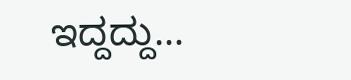ಇದ್ದದ್ದು…